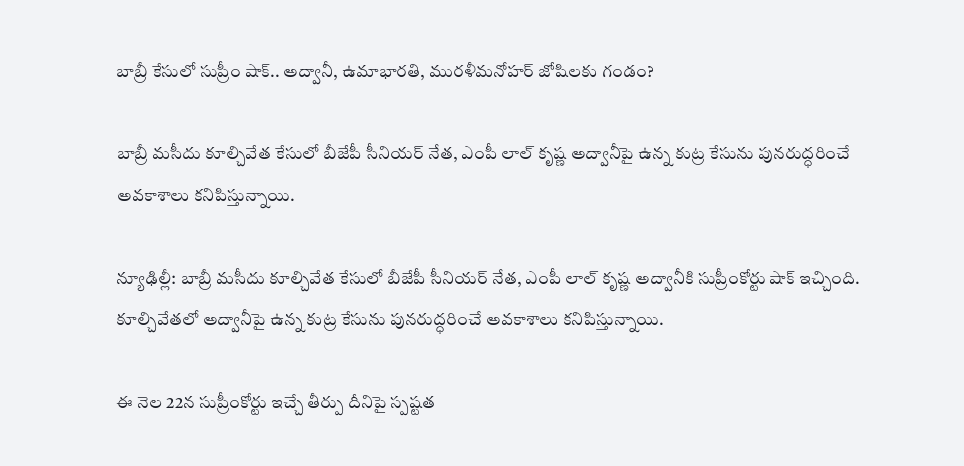బాబ్రీ కేసులో సుప్రీం షాక్‌.. అద్వానీ, ఉమాభారతి, మురళీమనోహర్ జోషిలకు గండం?

బాబ్రీ మసీదు కూల్చివేత కేసులో బీజేపీ సీనియర్ నేత, ఎంపీ లాల్ కృష్ణ అద్వానీపై ఉన్న కుట్ర కేసును పునరుద్ధరించే అవకాశాలు కనిపిస్తున్నాయి.

న్యూఢిల్లీ: బాబ్రీ మసీదు కూల్చివేత కేసులో బీజేపీ సీనియర్ నేత, ఎంపీ లాల్ కృష్ణ అద్వానీకి సుప్రీంకోర్టు షాక్ ఇచ్చింది. కూల్చివేతలో అద్వానీపై ఉన్న కుట్ర కేసును పునరుద్ధరించే అవకాశాలు కనిపిస్తున్నాయి.

ఈ నెల 22న సుప్రీంకోర్టు ఇచ్చే తీర్పు దీనిపై స్పష్టత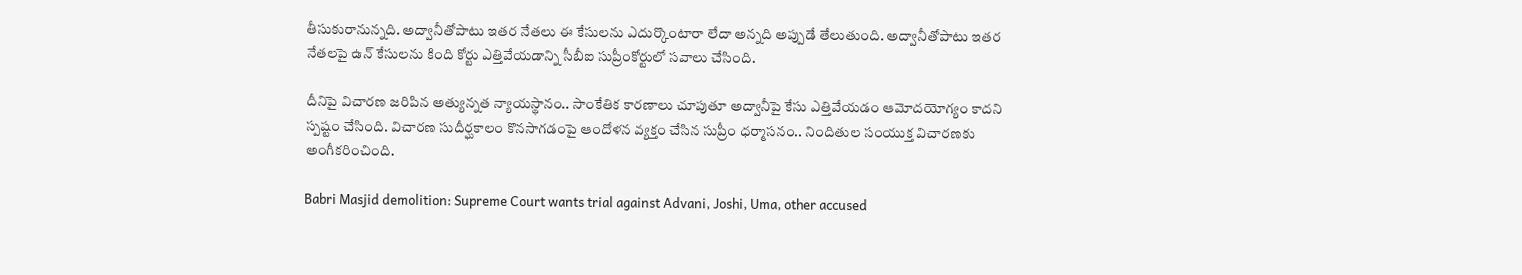తీసుకురానున్నది. అద్వానీతోపాటు ఇతర నేతలు ఈ కేసులను ఎదుర్కొంటారా లేదా అన్నది అప్పుడే తేలుతుంది. అద్వానీతోపాటు ఇతర నేతలపై ఉన్ కేసులను కింది కోర్టు ఎత్తివేయడాన్ని సీబీఐ సుప్రీంకోర్టులో సవాలు చేసింది.

దీనిపై విచారణ జరిపిన అత్యున్నత న్యాయస్థానం.. సాంకేతిక కారణాలు చూపుతూ అద్వానీపై కేసు ఎత్తివేయడం ఆమోదయోగ్యం కాదని స్పష్టం చేసింది. విచారణ సుదీర్ఘకాలం కొనసాగడంపై ఆందోళన వ్యక్తం చేసిన సుప్రీం ధర్మాసనం.. నిందితుల సంయుక్త విచారణకు అంగీకరించింది.

Babri Masjid demolition: Supreme Court wants trial against Advani, Joshi, Uma, other accused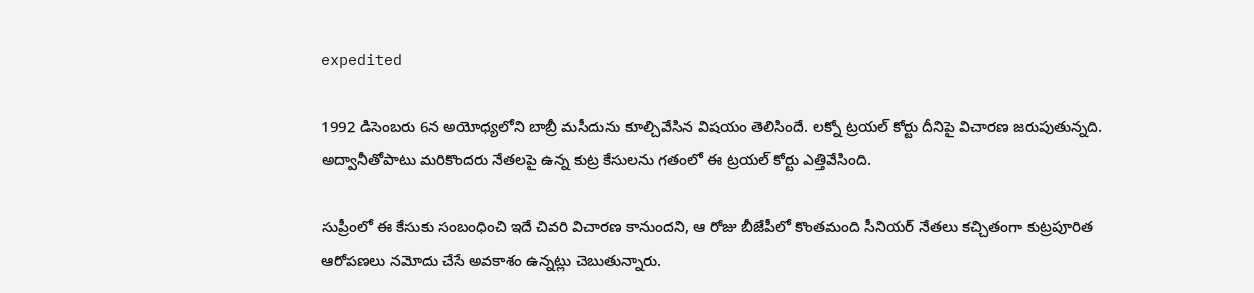expedited

1992 డిసెంబరు 6న అయోధ్యలోని బాబ్రీ మసీదును కూల్చివేసిన విషయం తెలిసిందే. లక్నో ట్రయల్ కోర్టు దీనిపై విచారణ జరుపుతున్నది. అద్వానీతోపాటు మరికొందరు నేతలపై ఉన్న కుట్ర కేసులను గతంలో ఈ ట్రయల్ కోర్టు ఎత్తివేసింది.

సుప్రీంలో ఈ కేసుకు సంబంధించి ఇదే చివరి విచారణ కానుందని, ఆ రోజు బీజేపీలో కొంతమంది సీనియర్ నేతలు కచ్చితంగా కుట్రపూరిత ఆరోపణలు నమోదు చేసే అవకాశం ఉన్నట్లు చెబుతున్నారు.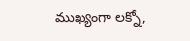ముఖ్యంగా లక్నో,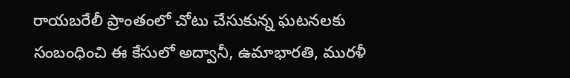రాయబరేలీ ప్రాంతంలో చోటు చేసుకున్న ఘటనలకు సంబంధించి ఈ కేసులో అద్వానీ, ఉమాభారతి, మురళీ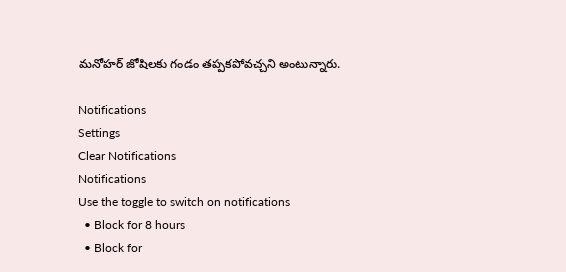మనోహర్ జోషిలకు గండం తప్పకపోవచ్చని అంటున్నారు.

Notifications
Settings
Clear Notifications
Notifications
Use the toggle to switch on notifications
  • Block for 8 hours
  • Block for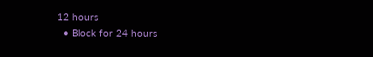12 hours
  • Block for 24 hours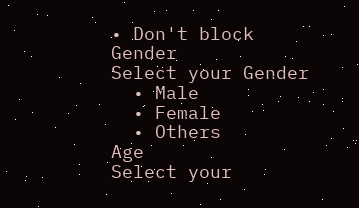• Don't block
Gender
Select your Gender
  • Male
  • Female
  • Others
Age
Select your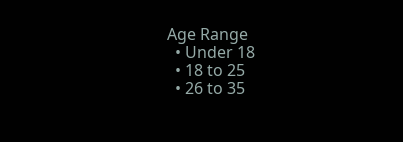Age Range
  • Under 18
  • 18 to 25
  • 26 to 35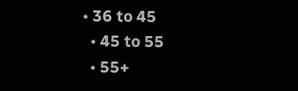• 36 to 45
  • 45 to 55
  • 55+